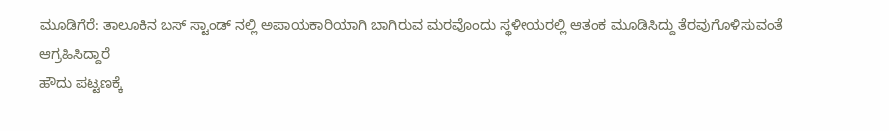ಮೂಡಿಗೆರೆ: ತಾಲೂಕಿನ ಬಸ್ ಸ್ಟಾಂಡ್ ನಲ್ಲಿ ಅಪಾಯಕಾರಿಯಾಗಿ ಬಾಗಿರುವ ಮರವೊಂದು ಸ್ಥಳೀಯರಲ್ಲಿ ಆತಂಕ ಮೂಡಿಸಿದ್ದು ತೆರವುಗೊಳಿಸುವಂತೆ ಆಗ್ರಹಿಸಿದ್ದಾರೆ
ಹೌದು ಪಟ್ಟಣಕ್ಕೆ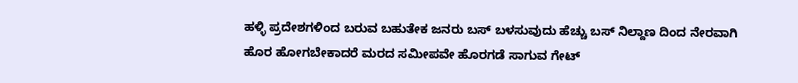ಹಳ್ಳಿ ಪ್ರದೇಶಗಳಿಂದ ಬರುವ ಬಹುತೇಕ ಜನರು ಬಸ್ ಬಳಸುವುದು ಹೆಚ್ಚು ಬಸ್ ನಿಲ್ದಾಣ ದಿಂದ ನೇರವಾಗಿ ಹೊರ ಹೋಗಬೇಕಾದರೆ ಮರದ ಸಮೀಪವೇ ಹೊರಗಡೆ ಸಾಗುವ ಗೇಟ್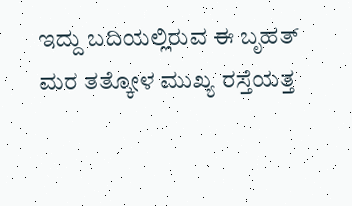ಇದ್ದು ಬದಿಯಲ್ಲಿರುವ ಈ ಬೃಹತ್ ಮರ ತತ್ಕೋಳ ಮುಖ್ಯ ರಸ್ತೆಯತ್ತ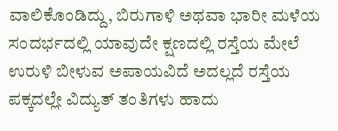ವಾಲಿಕೊಂಡಿದ್ದು, ಬಿರುಗಾಳಿ ಅಥವಾ ಭಾರೀ ಮಳೆಯ ಸಂದರ್ಭದಲ್ಲಿ ಯಾವುದೇ ಕ್ಷಣದಲ್ಲಿ ರಸ್ತೆಯ ಮೇಲೆ ಉರುಳಿ ಬೀಳುವ ಅಪಾಯವಿದೆ ಅದಲ್ಲದೆ ರಸ್ತೆಯ ಪಕ್ಕದಲ್ಲೇ ವಿದ್ಯುತ್ ತಂತಿಗಳು ಹಾದು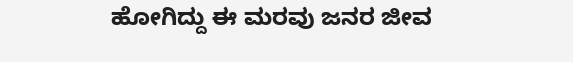ಹೋಗಿದ್ದು ಈ ಮರವು ಜನರ ಜೀವ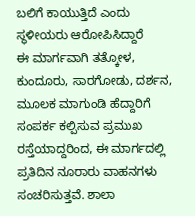ಬಲಿಗೆ ಕಾಯುತ್ತಿದೆ ಎಂದು ಸ್ಥಳೀಯರು ಆರೋಪಿಸಿದ್ದಾರೆ
ಈ ಮಾರ್ಗವಾಗಿ ತತ್ಕೋಳ, ಕುಂದೂರು, ಸಾರಗೋಡು, ದರ್ಶನ, ಮೂಲಕ ಮಾಗುಂಡಿ ಹೆದ್ದಾರಿಗೆ ಸಂಪರ್ಕ ಕಲ್ಪಿಸುವ ಪ್ರಮುಖ ರಸ್ತೆಯಾದ್ದರಿಂದ, ಈ ಮಾರ್ಗದಲ್ಲಿ ಪ್ರತಿದಿನ ನೂರಾರು ವಾಹನಗಳು ಸಂಚರಿಸುತ್ತವೆ. ಶಾಲಾ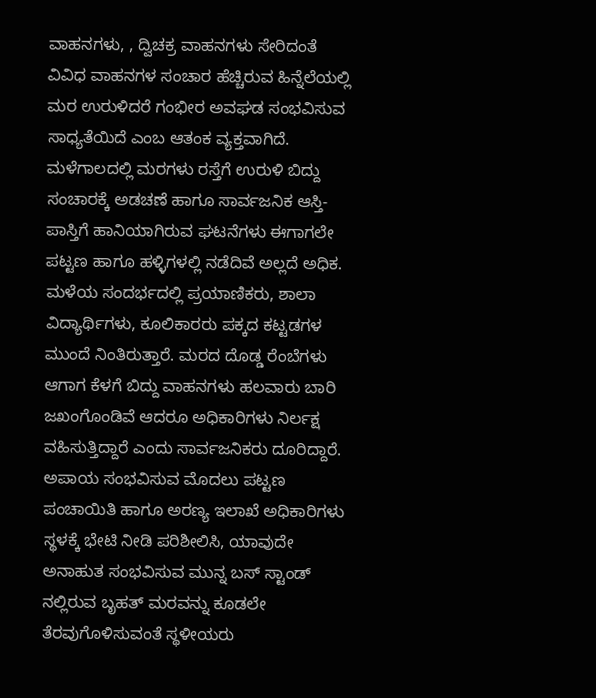ವಾಹನಗಳು, , ದ್ವಿಚಕ್ರ ವಾಹನಗಳು ಸೇರಿದಂತೆ ವಿವಿಧ ವಾಹನಗಳ ಸಂಚಾರ ಹೆಚ್ಚಿರುವ ಹಿನ್ನೆಲೆಯಲ್ಲಿ ಮರ ಉರುಳಿದರೆ ಗಂಭೀರ ಅವಘಡ ಸಂಭವಿಸುವ ಸಾಧ್ಯತೆಯಿದೆ ಎಂಬ ಆತಂಕ ವ್ಯಕ್ತವಾಗಿದೆ.
ಮಳೆಗಾಲದಲ್ಲಿ ಮರಗಳು ರಸ್ತೆಗೆ ಉರುಳಿ ಬಿದ್ದು ಸಂಚಾರಕ್ಕೆ ಅಡಚಣೆ ಹಾಗೂ ಸಾರ್ವಜನಿಕ ಆಸ್ತಿ-ಪಾಸ್ತಿಗೆ ಹಾನಿಯಾಗಿರುವ ಘಟನೆಗಳು ಈಗಾಗಲೇ ಪಟ್ಟಣ ಹಾಗೂ ಹಳ್ಳಿಗಳಲ್ಲಿ ನಡೆದಿವೆ ಅಲ್ಲದೆ ಅಧಿಕ. ಮಳೆಯ ಸಂದರ್ಭದಲ್ಲಿ ಪ್ರಯಾಣಿಕರು, ಶಾಲಾ ವಿದ್ಯಾರ್ಥಿಗಳು, ಕೂಲಿಕಾರರು ಪಕ್ಕದ ಕಟ್ಟಡಗಳ ಮುಂದೆ ನಿಂತಿರುತ್ತಾರೆ. ಮರದ ದೊಡ್ಡ ರೆಂಬೆಗಳು ಆಗಾಗ ಕೆಳಗೆ ಬಿದ್ದು ವಾಹನಗಳು ಹಲವಾರು ಬಾರಿ ಜಖಂಗೊಂಡಿವೆ ಆದರೂ ಅಧಿಕಾರಿಗಳು ನಿರ್ಲಕ್ಷ ವಹಿಸುತ್ತಿದ್ದಾರೆ ಎಂದು ಸಾರ್ವಜನಿಕರು ದೂರಿದ್ದಾರೆ.
ಅಪಾಯ ಸಂಭವಿಸುವ ಮೊದಲು ಪಟ್ಟಣ ಪಂಚಾಯಿತಿ ಹಾಗೂ ಅರಣ್ಯ ಇಲಾಖೆ ಅಧಿಕಾರಿಗಳು ಸ್ಥಳಕ್ಕೆ ಭೇಟಿ ನೀಡಿ ಪರಿಶೀಲಿಸಿ, ಯಾವುದೇ ಅನಾಹುತ ಸಂಭವಿಸುವ ಮುನ್ನ ಬಸ್ ಸ್ಟಾಂಡ್ ನಲ್ಲಿರುವ ಬೃಹತ್ ಮರವನ್ನು ಕೂಡಲೇ ತೆರವುಗೊಳಿಸುವಂತೆ ಸ್ಥಳೀಯರು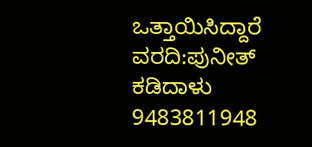ಒತ್ತಾಯಿಸಿದ್ದಾರೆ
ವರದಿ:ಪುನೀತ್ ಕಡಿದಾಳು
9483811948